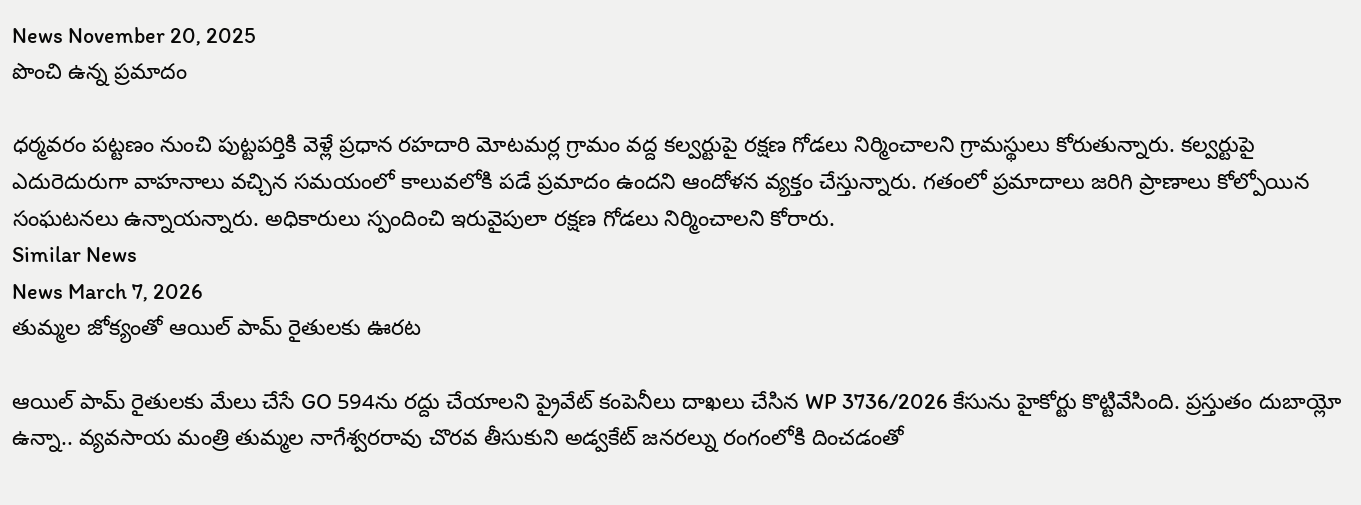News November 20, 2025
పొంచి ఉన్న ప్రమాదం

ధర్మవరం పట్టణం నుంచి పుట్టపర్తికి వెళ్లే ప్రధాన రహదారి మోటమర్ల గ్రామం వద్ద కల్వర్టుపై రక్షణ గోడలు నిర్మించాలని గ్రామస్థులు కోరుతున్నారు. కల్వర్టుపై ఎదురెదురుగా వాహనాలు వచ్చిన సమయంలో కాలువలోకి పడే ప్రమాదం ఉందని ఆందోళన వ్యక్తం చేస్తున్నారు. గతంలో ప్రమాదాలు జరిగి ప్రాణాలు కోల్పోయిన సంఘటనలు ఉన్నాయన్నారు. అధికారులు స్పందించి ఇరువైపులా రక్షణ గోడలు నిర్మించాలని కోరారు.
Similar News
News March 7, 2026
తుమ్మల జోక్యంతో ఆయిల్ పామ్ రైతులకు ఊరట

ఆయిల్ పామ్ రైతులకు మేలు చేసే GO 594ను రద్దు చేయాలని ప్రైవేట్ కంపెనీలు దాఖలు చేసిన WP 3736/2026 కేసును హైకోర్టు కొట్టివేసింది. ప్రస్తుతం దుబాయ్లో ఉన్నా.. వ్యవసాయ మంత్రి తుమ్మల నాగేశ్వరరావు చొరవ తీసుకుని అడ్వకేట్ జనరల్ను రంగంలోకి దించడంతో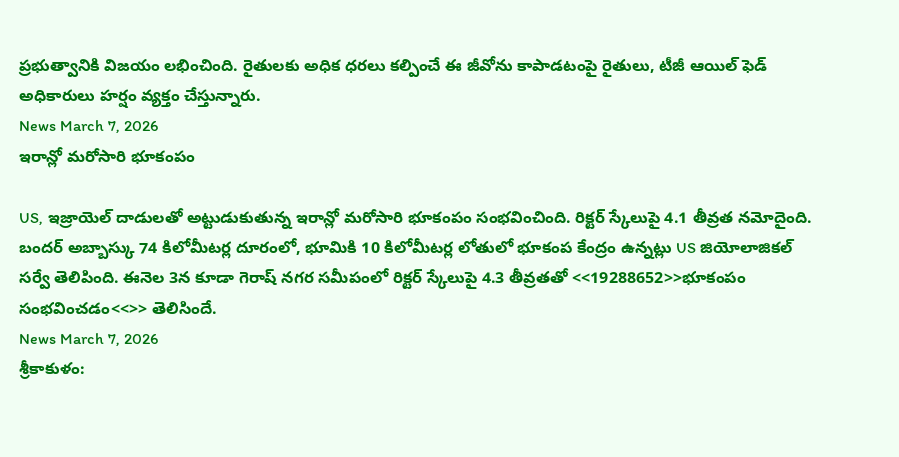ప్రభుత్వానికి విజయం లభించింది. రైతులకు అధిక ధరలు కల్పించే ఈ జీవోను కాపాడటంపై రైతులు, టీజీ ఆయిల్ ఫెడ్ అధికారులు హర్షం వ్యక్తం చేస్తున్నారు.
News March 7, 2026
ఇరాన్లో మరోసారి భూకంపం

US, ఇజ్రాయెల్ దాడులతో అట్టుడుకుతున్న ఇరాన్లో మరోసారి భూకంపం సంభవించింది. రిక్టర్ స్కేలుపై 4.1 తీవ్రత నమోదైంది. బందర్ అబ్బాస్కు 74 కిలోమీటర్ల దూరంలో, భూమికి 10 కిలోమీటర్ల లోతులో భూకంప కేంద్రం ఉన్నట్లు US జియోలాజికల్ సర్వే తెలిపింది. ఈనెల 3న కూడా గెరాష్ నగర సమీపంలో రిక్టర్ స్కేలుపై 4.3 తీవ్రతతో <<19288652>>భూకంపం సంభవించడం<<>> తెలిసిందే.
News March 7, 2026
శ్రీకాకుళం: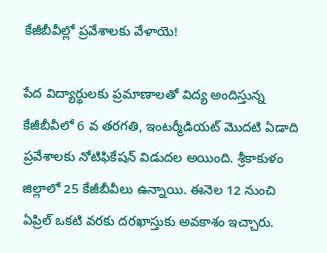కేజీబీవీల్లో ప్రవేశాలకు వేళాయె!

పేద విద్యార్థులకు ప్రమాణాలతో విద్య అందిస్తున్న కేజీబీవీలో 6 వ తరగతి, ఇంటర్మీడియట్ మొదటి ఏడాది ప్రవేశాలకు నోటిఫికేషన్ విడుదల అయింది. శ్రీకాకుళం జిల్లాలో 25 కేజీబీవీలు ఉన్నాయి. ఈనెల 12 నుంచి ఏప్రిల్ ఒకటి వరకు దరఖాస్తుకు అవకాశం ఇచ్చారు.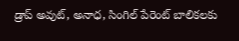డ్రాప్ అవుట్, అనాధ, సింగిల్ పేరెంట్ బాలికలకు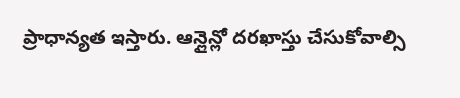ప్రాధాన్యత ఇస్తారు. ఆన్లైన్లో దరఖాస్తు చేసుకోవాల్సి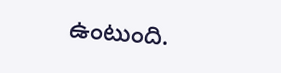ఉంటుంది.